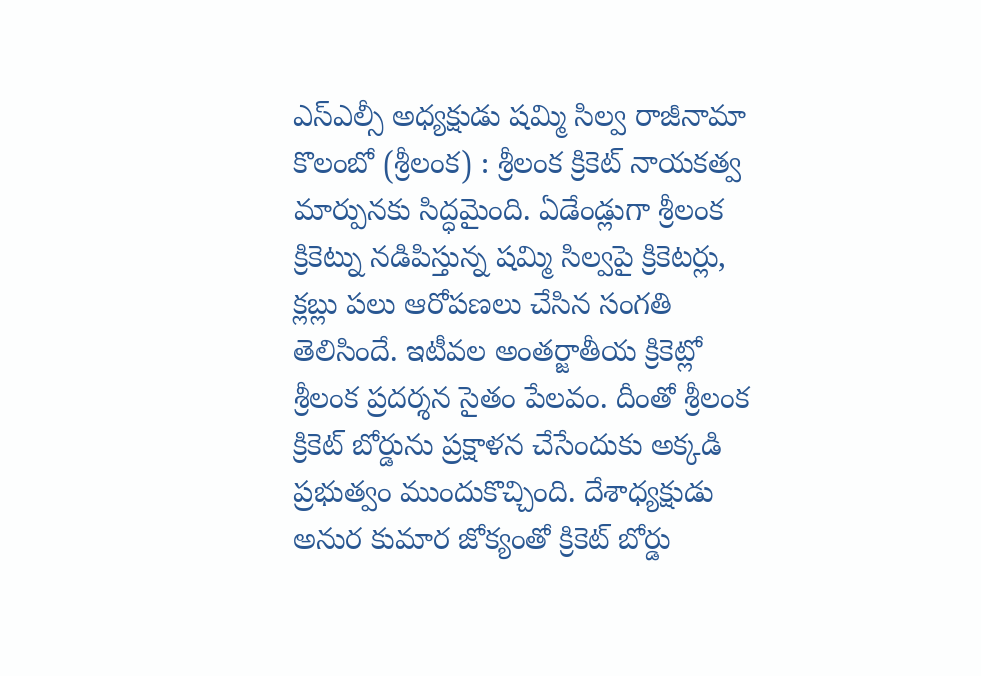ఎస్ఎల్సీ అధ్యక్షుడు షమ్మి సిల్వ రాజీనామా
కొలంబో (శ్రీలంక) : శ్రీలంక క్రికెట్ నాయకత్వ మార్పునకు సిద్ధమైంది. ఏడేండ్లుగా శ్రీలంక క్రికెట్ను నడిపిస్తున్న షమ్మి సిల్వపై క్రికెటర్లు, క్లబ్లు పలు ఆరోపణలు చేసిన సంగతి తెలిసిందే. ఇటీవల అంతర్జాతీయ క్రికెట్లో శ్రీలంక ప్రదర్శన సైతం పేలవం. దీంతో శ్రీలంక క్రికెట్ బోర్డును ప్రక్షాళన చేసేందుకు అక్కడి ప్రభుత్వం ముందుకొచ్చింది. దేశాధ్యక్షుడు అనుర కుమార జోక్యంతో క్రికెట్ బోర్డు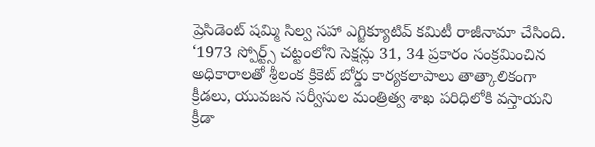ప్రెసిడెంట్ షమ్మి సిల్వ సహా ఎగ్జిక్యూటివ్ కమిటీ రాజీనామా చేసింది. ‘1973 స్పోర్ట్స్ చట్టంలోని సెక్షన్లు 31, 34 ప్రకారం సంక్రమించిన అధికారాలతో శ్రీలంక క్రికెట్ బోర్డు కార్యకలాపాలు తాత్కాలికంగా క్రీడలు, యువజన సర్వీసుల మంత్రిత్వ శాఖ పరిధిలోకి వస్తాయని క్రీడా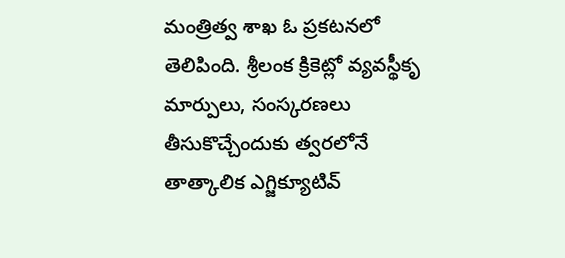మంత్రిత్వ శాఖ ఓ ప్రకటనలో తెలిపింది. శ్రీలంక క్రికెట్లో వ్యవస్థీకృ మార్పులు, సంస్కరణలు తీసుకొచ్చేందుకు త్వరలోనే తాత్కాలిక ఎగ్జిక్యూటివ్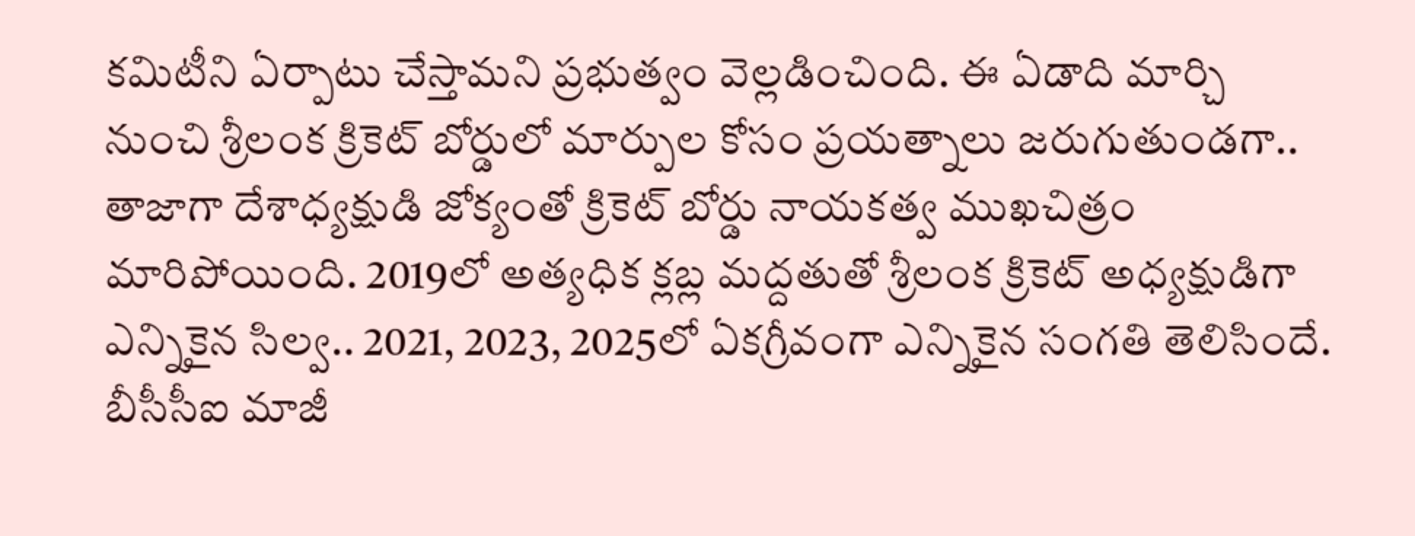కమిటీని ఏర్పాటు చేస్తామని ప్రభుత్వం వెల్లడించింది. ఈ ఏడాది మార్చి నుంచి శ్రీలంక క్రికెట్ బోర్డులో మార్పుల కోసం ప్రయత్నాలు జరుగుతుండగా.. తాజాగా దేశాధ్యక్షుడి జోక్యంతో క్రికెట్ బోర్డు నాయకత్వ ముఖచిత్రం మారిపోయింది. 2019లో అత్యధిక క్లబ్ల మద్దతుతో శ్రీలంక క్రికెట్ అధ్యక్షుడిగా ఎన్నికైన సిల్వ.. 2021, 2023, 2025లో ఏకగ్రీవంగా ఎన్నికైన సంగతి తెలిసిందే. బీసీసీఐ మాజీ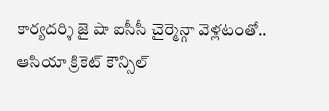కార్యదర్శి జై షా ఐసీసీ చైర్మెన్గా వెళ్లటంతో.. ఆసియా క్రికెట్ కౌన్సిల్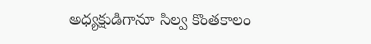అధ్యక్షుడిగానూ సిల్వ కొంతకాలం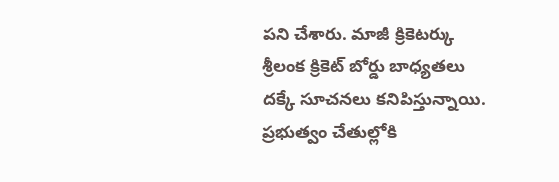పని చేశారు. మాజీ క్రికెటర్కు శ్రీలంక క్రికెట్ బోర్డు బాధ్యతలు దక్కే సూచనలు కనిపిస్తున్నాయి.
ప్రభుత్వం చేతుల్లోకి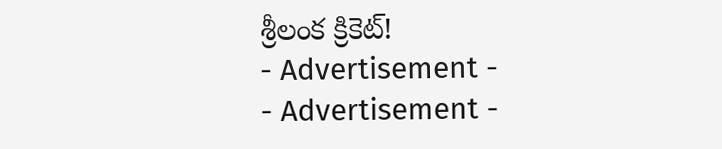శ్రీలంక క్రికెట్!
- Advertisement -
- Advertisement -